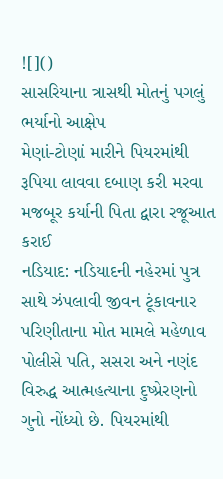![]()
સાસરિયાના ત્રાસથી મોતનું પગલું ભર્યાનો આક્ષેપ
મેણાં-ટોણાં મારીને પિયરમાંથી રૂપિયા લાવવા દબાણ કરી મરવા મજબૂર કર્યાની પિતા દ્વારા રજૂઆત કરાઈ
નડિયાદ: નડિયાદની નહેરમાં પુત્ર સાથે ઝંપલાવી જીવન ટૂંકાવનાર પરિણીતાના મોત મામલે મહેળાવ પોલીસે પતિ, સસરા અને નણંદ વિરુદ્ધ આત્મહત્યાના દુષ્પ્રેરણનો ગુનો નોંધ્યો છે. પિયરમાંથી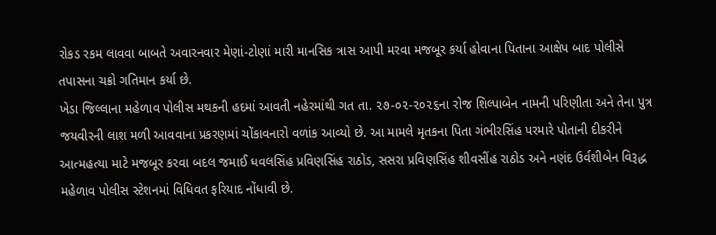રોકડ રકમ લાવવા બાબતે અવારનવાર મેણાં-ટોણાં મારી માનસિક ત્રાસ આપી મરવા મજબૂર કર્યા હોવાના પિતાના આક્ષેપ બાદ પોલીસે તપાસના ચક્રો ગતિમાન કર્યા છે.
ખેડા જિલ્લાના મહેળાવ પોલીસ મથકની હદમાં આવતી નહેરમાંથી ગત તા. ૨૭-૦૨-૨૦૨૬ના રોજ શિલ્પાબેન નામની પરિણીતા અને તેના પુત્ર જયવીરની લાશ મળી આવવાના પ્રકરણમાં ચોંકાવનારો વળાંક આવ્યો છે. આ મામલે મૃતકના પિતા ગંભીરસિંહ પરમારે પોતાની દીકરીને આત્મહત્યા માટે મજબૂર કરવા બદલ જમાઈ ધવલસિંહ પ્રવિણસિંહ રાઠોડ, સસરા પ્રવિણસિંહ શીવસીંહ રાઠોડ અને નણંદ ઉર્વશીબેન વિરૂદ્ધ મહેળાવ પોલીસ સ્ટેશનમાં વિધિવત ફરિયાદ નોંધાવી છે.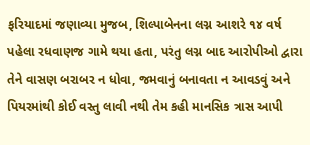ફરિયાદમાં જણાવ્યા મુજબ, શિલ્પાબેનના લગ્ન આશરે ૧૪ વર્ષ પહેલા રધવાણજ ગામે થયા હતા, પરંતુ લગ્ન બાદ આરોપીઓ દ્વારા તેને વાસણ બરાબર ન ધોવા, જમવાનું બનાવતા ન આવડવું અને પિયરમાંથી કોઈ વસ્તુ લાવી નથી તેમ કહી માનસિક ત્રાસ આપી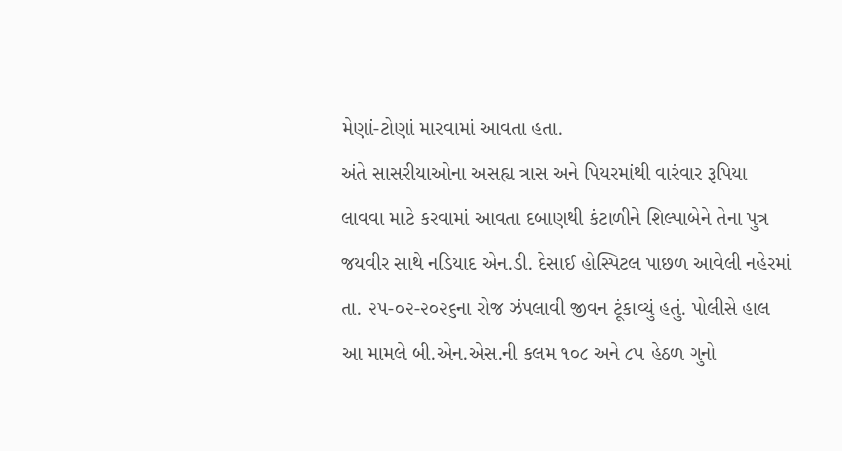મેણાં-ટોણાં મારવામાં આવતા હતા.
અંતે સાસરીયાઓના અસહ્ય ત્રાસ અને પિયરમાંથી વારંવાર રૂપિયા લાવવા માટે કરવામાં આવતા દબાણથી કંટાળીને શિલ્પાબેને તેના પુત્ર જયવીર સાથે નડિયાદ એન.ડી. દેસાઈ હોસ્પિટલ પાછળ આવેલી નહેરમાં તા. ૨૫-૦૨-૨૦૨૬ના રોજ ઝંપલાવી જીવન ટૂંકાવ્યું હતું. પોલીસે હાલ આ મામલે બી.એન.એસ.ની કલમ ૧૦૮ અને ૮૫ હેઠળ ગુનો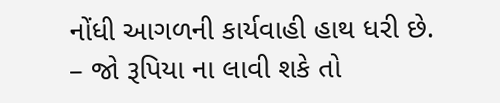નોંધી આગળની કાર્યવાહી હાથ ધરી છે.
– જો રૂપિયા ના લાવી શકે તો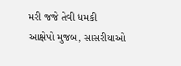મરી જજે તેવી ધમકી
આક્ષેપો મુજબ, સાસરીયાઓ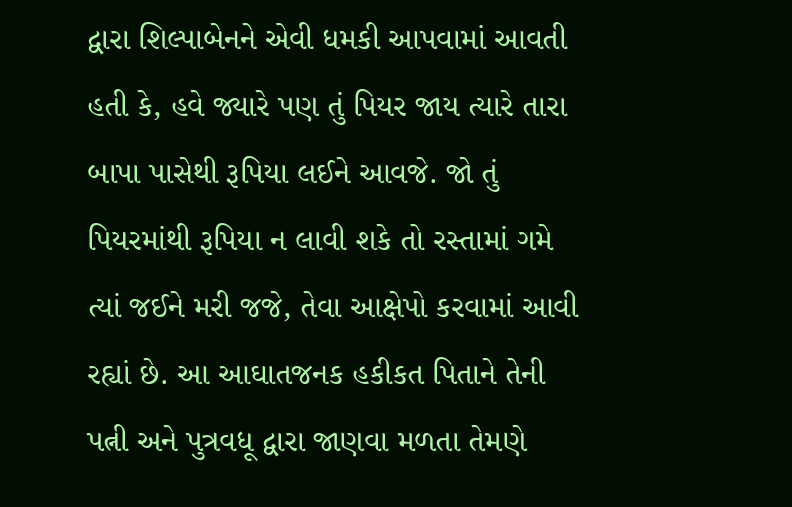દ્વારા શિલ્પાબેનને એવી ધમકી આપવામાં આવતી હતી કે, હવે જ્યારે પણ તું પિયર જાય ત્યારે તારા બાપા પાસેથી રૂપિયા લઈને આવજે. જો તું પિયરમાંથી રૂપિયા ન લાવી શકે તો રસ્તામાં ગમે ત્યાં જઈને મરી જજે, તેવા આક્ષેપો કરવામાં આવી રહ્યાં છે. આ આઘાતજનક હકીકત પિતાને તેની પત્ની અને પુત્રવધૂ દ્વારા જાણવા મળતા તેમણે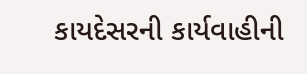કાયદેસરની કાર્યવાહીની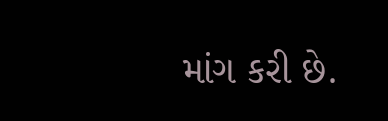માંગ કરી છે.